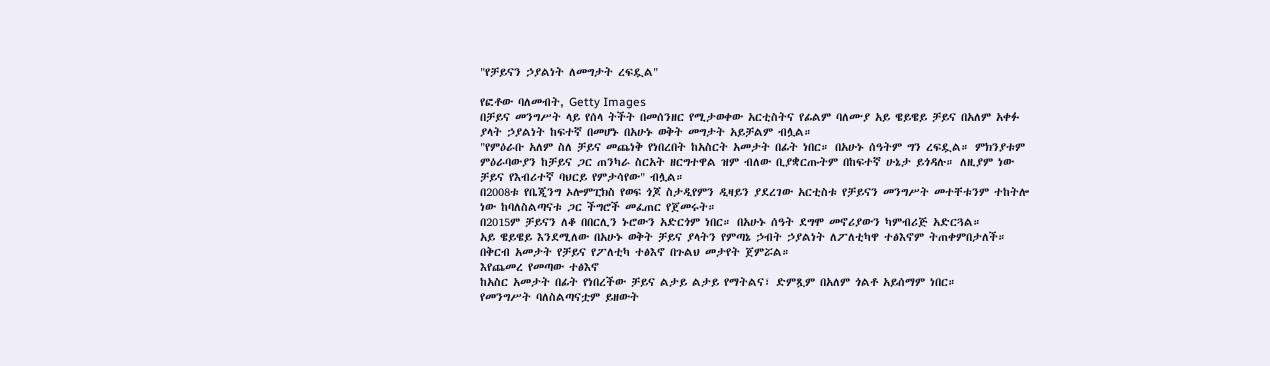"የቻይናን ኃያልነት ለመግታት ረፍዷል"

የፎቶው ባለመብት, Getty Images
በቻይና መንግሥት ላይ የሰላ ትችት በመሰንዘር የሚታወቀው አርቲስትና የፊልም ባለሙያ አይ ዌይዌይ ቻይና በአለም አቀፉ ያላት ኃያልነት ከፍተኛ በመሆኑ በአሁኑ ወቅት መግታት አይቻልም ብሏል።
"የምዕራቡ አለም ስለ ቻይና መጨነቅ የነበረበት ከአስርት አመታት በፊት ነበር። በአሁኑ ሰዓትም ግን ረፍዷል። ምክንያቱም ምዕራባውያን ከቻይና ጋር ጠንካራ ስርአት ዘርግተዋል ዝም ብለው ቢያቋርጡትም በከፍተኛ ሁኔታ ይጎዳሉ። ለዚያም ነው ቻይና የእብሪተኛ ባህርይ የምታሳየው" ብሏል።
በ2008ቱ የቤጂንግ ኦሎምፒክስ የወፍ ጎጆ ስታዲየምን ዲዛይን ያደረገው አርቲስቱ የቻይናን መንግሥት መተቸቱንም ተከትሎ ነው ከባለስልጣናቱ ጋር ችግሮች መፈጠር የጀመሩት።
በ2015ም ቻይናን ለቆ በበርሊን ኑሮውን አድርጎም ነበር። በአሁኑ ሰዓት ደግሞ መኖሪያውን ካምብሪጅ አድርጓል።
አይ ዌይዌይ እንደሚለው በአሁኑ ወቅት ቻይና ያላትን የምጣኔ ኃብት ኃያልነት ለፖለቲካዋ ተፅእኖም ትጠቀምበታለች።
በቅርብ አመታት የቻይና የፖለቲካ ተፅእኖ በጉልህ መታየት ጀምሯል።
እየጨመረ የመጣው ተፅእኖ
ከአስር አመታት በፊት የነበረችው ቻይና ልታይ ልታይ የማትልና፣ ድምጿም በአለም ጎልቶ አይሰማም ነበር።
የመንግሥት ባለስልጣናቷም ይዘውት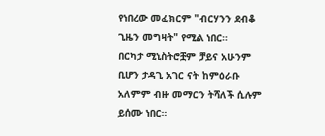የነበረው መፈክርም "ብርሃንን ደብቆ ጊዜን መግዛት" የሚል ነበር።
በርካታ ሚኒስትሮቿም ቻይና አሁንም ቢሆን ታዳጊ አገር ናት ከምዕራቡ አለምም ብዙ መማርን ትሻለች ሲሉም ይሰሙ ነበር።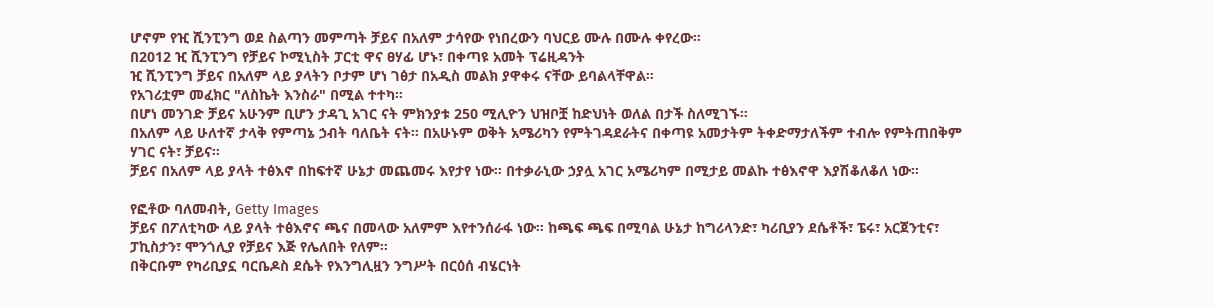ሆኖም የዢ ሺንፒንግ ወደ ስልጣን መምጣት ቻይና በአለም ታሳየው የነበረውን ባህርይ ሙሉ በሙሉ ቀየረው።
በ2012 ዢ ሺንፒንግ የቻይና ኮሚኒስት ፓርቲ ዋና ፀሃፊ ሆኑ፣ በቀጣዩ አመት ፕሬዚዳንት
ዢ ሺንፒንግ ቻይና በአለም ላይ ያላትን ቦታም ሆነ ገፅታ በአዲስ መልክ ያዋቀሩ ናቸው ይባልላቸዋል።
የአገሪቷም መፈክር "ለስኬት እንስራ" በሚል ተተካ።
በሆነ መንገድ ቻይና አሁንም ቢሆን ታዳጊ አገር ናት ምክንያቱ 250 ሚሊዮን ህዝቦቿ ከድህነት ወለል በታች ስለሚገኙ።
በአለም ላይ ሁለተኛ ታላቅ የምጣኔ ኃብት ባለቤት ናት። በአሁኑም ወቅት አሜሪካን የምትገዳደራትና በቀጣዩ አመታትም ትቀድማታለችም ተብሎ የምትጠበቅም ሃገር ናት፣ ቻይና።
ቻይና በአለም ላይ ያላት ተፅእኖ በከፍተኛ ሁኔታ መጨመሩ እየታየ ነው። በተቃራኒው ኃያሏ አገር አሜሪካም በሚታይ መልኩ ተፅእኖዋ እያሽቆለቆለ ነው።

የፎቶው ባለመብት, Getty Images
ቻይና በፖለቲካው ላይ ያላት ተፅእኖና ጫና በመላው አለምም እየተንሰራፋ ነው። ከጫፍ ጫፍ በሚባል ሁኔታ ከግሪላንድ፣ ካሪቢያን ደሴቶች፣ ፔሩ፣ አርጀንቲና፣ ፓኪስታን፣ ሞንጎሊያ የቻይና እጅ የሌለበት የለም።
በቅርቡም የካሪቢያኗ ባርቤዶስ ደሴት የእንግሊዟን ንግሥት በርዕሰ ብሄርነት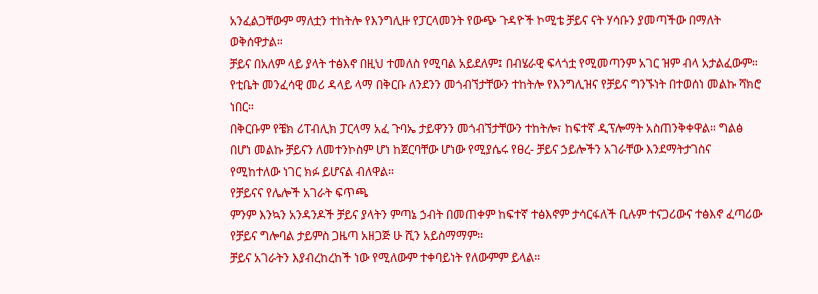አንፈልጋቸውም ማለቷን ተከትሎ የእንግሊዙ የፓርላመንት የውጭ ጉዳዮች ኮሚቴ ቻይና ናት ሃሳቡን ያመጣችው በማለት ወቅሰዋታል።
ቻይና በአለም ላይ ያላት ተፅእኖ በዚህ ተመለስ የሚባል አይደለም፤ በብሄራዊ ፍላጎቷ የሚመጣንም አገር ዝም ብላ አታልፈውም።
የቲቤት መንፈሳዊ መሪ ዳላይ ላማ በቅርቡ ለንደንን መጎብኘታቸውን ተከትሎ የእንግሊዝና የቻይና ግንኙነት በተወሰነ መልኩ ሻክሮ ነበር።
በቅርቡም የቼክ ሪፐብሊክ ፓርላማ አፈ ጉባኤ ታይዋንን መጎብኘታቸውን ተከትሎ፣ ከፍተኛ ዲፕሎማት አስጠንቅቀዋል። ግልፅ በሆነ መልኩ ቻይናን ለመተንኮስም ሆነ ከጀርባቸው ሆነው የሚያሴሩ የፀረ- ቻይና ኃይሎችን አገራቸው እንደማትታገስና የሚከተለው ነገር ክፉ ይሆናል ብለዋል።
የቻይናና የሌሎች አገራት ፍጥጫ
ምንም እንኳን አንዳንዶች ቻይና ያላትን ምጣኔ ኃብት በመጠቀም ከፍተኛ ተፅእኖም ታሳርፋለች ቢሉም ተናጋሪውና ተፅእኖ ፈጣሪው የቻይና ግሎባል ታይምስ ጋዜጣ አዘጋጅ ሁ ሺን አይስማማም።
ቻይና አገራትን እያብረከረከች ነው የሚለውም ተቀባይነት የለውምም ይላል።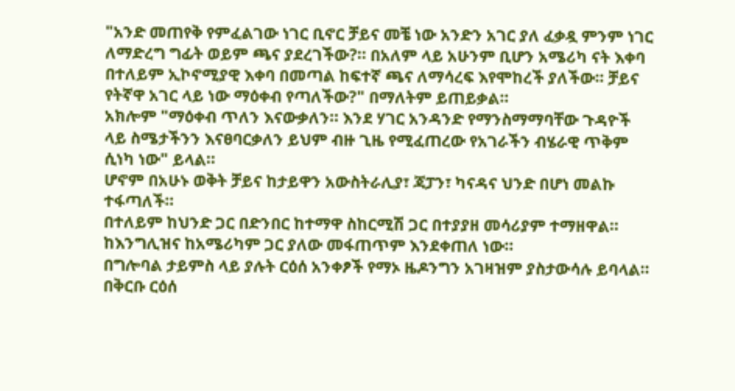"አንድ መጠየቅ የምፈልገው ነገር ቢኖር ቻይና መቼ ነው አንድን አገር ያለ ፈቃዷ ምንም ነገር ለማድረግ ግፊት ወይም ጫና ያደረገችው?። በአለም ላይ አሁንም ቢሆን አሜሪካ ናት እቀባ በተለይም ኢኮኖሚያዊ እቀባ በመጣል ከፍተኛ ጫና ለማሳረፍ እየሞከረች ያለችው። ቻይና የትኛዋ አገር ላይ ነው ማዕቀብ የጣለችው?" በማለትም ይጠይቃል።
አክሎም "ማዕቀብ ጥለን እናውቃለን። እንደ ሃገር አንዳንድ የማንስማማባቸው ጉዳዮች ላይ ስሜታችንን እናፀባርቃለን ይህም ብዙ ጊዜ የሚፈጠረው የአገራችን ብሄራዊ ጥቅም ሲነካ ነው" ይላል።
ሆኖም በአሁኑ ወቅት ቻይና ከታይዋን አውስትራሊያ፣ ጃፓን፣ ካናዳና ህንድ በሆነ መልኩ ተፋጣለች።
በተለይም ከህንድ ጋር በድንበር ከተማዋ ስከርሚሽ ጋር በተያያዘ መሳሪያም ተማዘዋል። ከእንግሊዝና ከአሜሪካም ጋር ያለው መፋጠጥም እንደቀጠለ ነው።
በግሎባል ታይምስ ላይ ያሉት ርዕሰ አንቀፆች የማኦ ዜዶንግን አገዛዝም ያስታውሳሉ ይባላል።
በቅርቡ ርዕሰ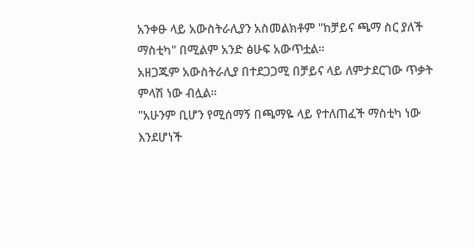አንቀፁ ላይ አውስትራሊያን አስመልክቶም "ከቻይና ጫማ ስር ያለች ማስቲካ" በሚልም አንድ ፅሁፍ አውጥቷል።
አዘጋጁም አውስትራሊያ በተደጋጋሚ በቻይና ላይ ለምታደርገው ጥቃት ምላሽ ነው ብሏል።
"አሁንም ቢሆን የሚሰማኝ በጫማዬ ላይ የተለጠፈች ማስቲካ ነው እንደሆነች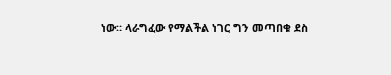ነው። ላራግፈው የማልችል ነገር ግን መጣበቁ ደስ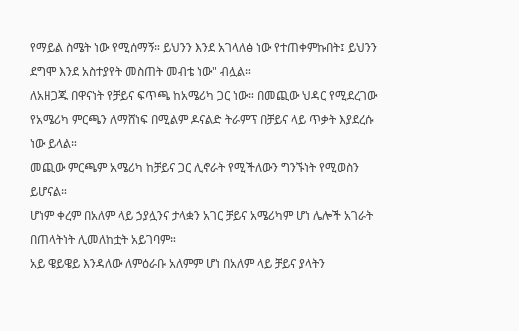የማይል ስሜት ነው የሚሰማኝ። ይህንን እንደ አገላለፅ ነው የተጠቀምኩበት፤ ይህንን ደግሞ እንደ አስተያየት መስጠት መብቴ ነው" ብሏል።
ለአዘጋጁ በዋናነት የቻይና ፍጥጫ ከአሜሪካ ጋር ነው። በመጪው ህዳር የሚደረገው የአሜሪካ ምርጫን ለማሸነፍ በሚልም ዶናልድ ትራምፕ በቻይና ላይ ጥቃት እያደረሱ ነው ይላል።
መጪው ምርጫም አሜሪካ ከቻይና ጋር ሊኖራት የሚችለውን ግንኙነት የሚወስን ይሆናል።
ሆነም ቀረም በአለም ላይ ኃያሏንና ታላቋን አገር ቻይና አሜሪካም ሆነ ሌሎች አገራት በጠላትነት ሊመለከቷት አይገባም።
አይ ዌይዌይ እንዳለው ለምዕራቡ አለምም ሆነ በአለም ላይ ቻይና ያላትን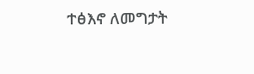ተፅእኖ ለመግታት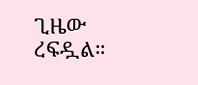ጊዜው ረፍዷል።